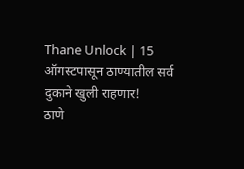Thane Unlock | 15 ऑगस्टपासून ठाण्यातील सर्व दुकाने खुली राहणार!
ठाणे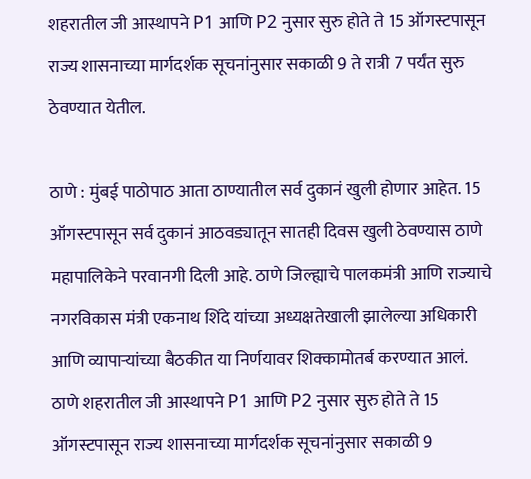शहरातील जी आस्थापने P1 आणि P2 नुसार सुरु होते ते 15 ऑगस्टपासून राज्य शासनाच्या मार्गदर्शक सूचनांनुसार सकाळी 9 ते रात्री 7 पर्यंत सुरु ठेवण्यात येतील.

ठाणे : मुंबई पाठोपाठ आता ठाण्यातील सर्व दुकानं खुली होणार आहेत. 15 ऑगस्टपासून सर्व दुकानं आठवड्यातून सातही दिवस खुली ठेवण्यास ठाणे महापालिकेने परवानगी दिली आहे. ठाणे जिल्ह्याचे पालकमंत्री आणि राज्याचे नगरविकास मंत्री एकनाथ शिंदे यांच्या अध्यक्षतेखाली झालेल्या अधिकारी आणि व्यापाऱ्यांच्या बैठकीत या निर्णयावर शिक्कामोतर्ब करण्यात आलं.
ठाणे शहरातील जी आस्थापने P1 आणि P2 नुसार सुरु होते ते 15 ऑगस्टपासून राज्य शासनाच्या मार्गदर्शक सूचनांनुसार सकाळी 9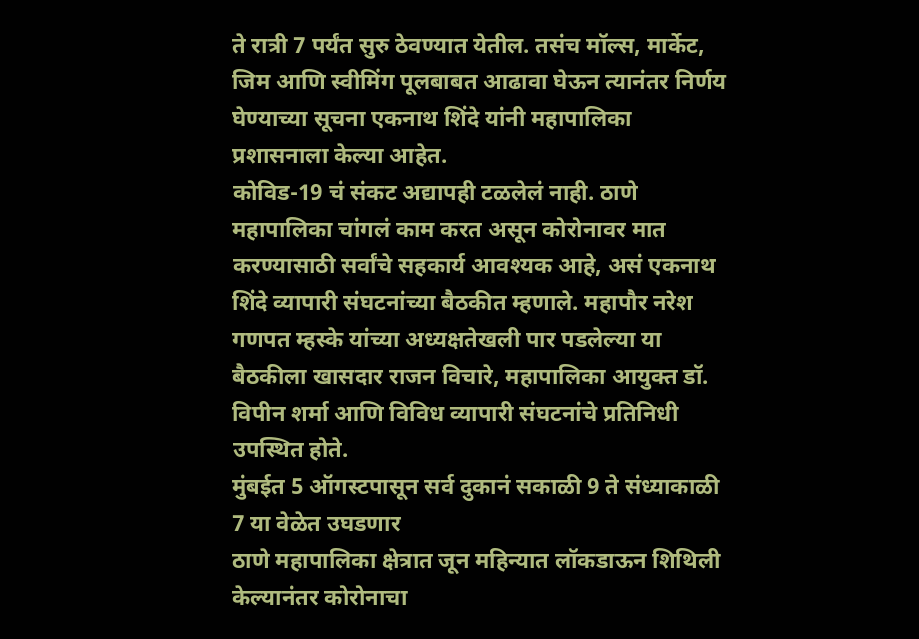ते रात्री 7 पर्यंत सुरु ठेवण्यात येतील. तसंच मॉल्स, मार्केट, जिम आणि स्वीमिंग पूलबाबत आढावा घेऊन त्यानंतर निर्णय घेण्याच्या सूचना एकनाथ शिंदे यांनी महापालिका प्रशासनाला केल्या आहेत.
कोविड-19 चं संकट अद्यापही टळलेलं नाही. ठाणे महापालिका चांगलं काम करत असून कोरोनावर मात करण्यासाठी सर्वांचे सहकार्य आवश्यक आहे, असं एकनाथ शिंदे व्यापारी संघटनांच्या बैठकीत म्हणाले. महापौर नरेश गणपत म्हस्के यांच्या अध्यक्षतेखली पार पडलेल्या या बैठकीला खासदार राजन विचारे, महापालिका आयुक्त डॉ. विपीन शर्मा आणि विविध व्यापारी संघटनांचे प्रतिनिधी उपस्थित होते.
मुंबईत 5 ऑगस्टपासून सर्व दुकानं सकाळी 9 ते संध्याकाळी 7 या वेळेत उघडणार
ठाणे महापालिका क्षेत्रात जून महिन्यात लॉकडाऊन शिथिली केल्यानंतर कोरोनाचा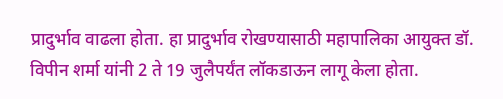प्रादुर्भाव वाढला होता. हा प्रादुर्भाव रोखण्यासाठी महापालिका आयुक्त डॉ. विपीन शर्मा यांनी 2 ते 19 जुलैपर्यंत लॉकडाऊन लागू केला होता.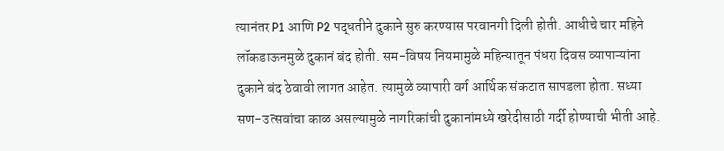त्यानंतर P1 आणि P2 पद्धतीने दुकाने सुरु करण्यास परवानगी दिली होती. आधीचे चार महिने लॉकडाऊनमुळे दुकानं बंद होती. सम-विषय नियमामुळे महिन्यातून पंधरा दिवस व्यापाऱ्यांना दुकाने बंद ठेवावी लागत आहेत. त्यामुळे व्यापारी वर्ग आर्थिक संकटात सापडला होता. सध्या सण-उत्सवांचा काळ असल्यामुळे नागरिकांची दुकानांमध्ये खरेदीसाठी गर्दी होण्याची भीती आहे.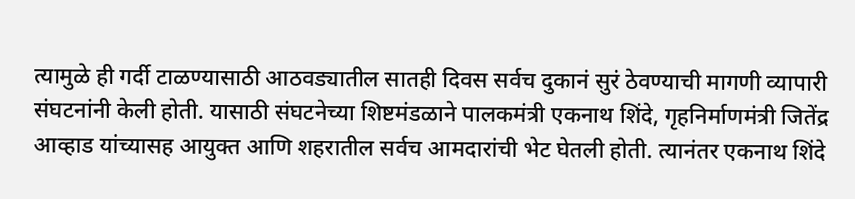त्यामुळे ही गर्दी टाळण्यासाठी आठवड्यातील सातही दिवस सर्वच दुकानं सुरं ठेवण्याची मागणी व्यापारी संघटनांनी केली होती. यासाठी संघटनेच्या शिष्टमंडळाने पालकमंत्री एकनाथ शिंदे, गृहनिर्माणमंत्री जितेंद्र आव्हाड यांच्यासह आयुक्त आणि शहरातील सर्वच आमदारांची भेट घेतली होती. त्यानंतर एकनाथ शिंदे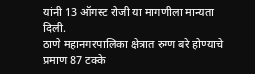यांनी 13 ऑगस्ट रोजी या मागणीला मान्यता दिली.
ठाणे महानगरपालिका क्षेत्रात रुग्ण बरे होण्याचे प्रमाण 87 टक्के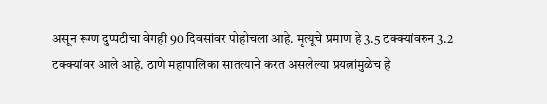असून रूग्ण दुप्पटीचा वेगही 90 दिवसांवर पोहोचला आहे. मृत्यूचे प्रमाण हे 3.5 टक्क्यांवरुन 3.2 टक्क्यांवर आले आहे. ठाणे महापालिका सातत्याने करत असलेल्या प्रयत्नांमुळेच हे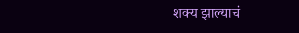शक्य झाल्याचं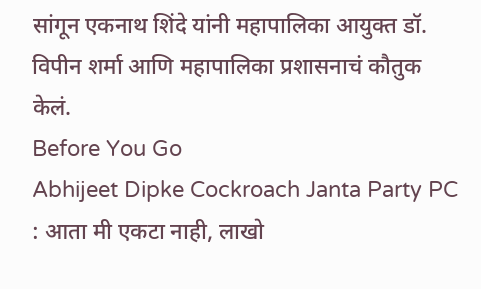सांगून एकनाथ शिंदे यांनी महापालिका आयुक्त डॉ. विपीन शर्मा आणि महापालिका प्रशासनाचं कौतुक केलं.
Before You Go
Abhijeet Dipke Cockroach Janta Party PC : आता मी एकटा नाही, लाखो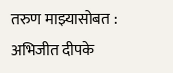तरुण माझ्यासोबत : अभिजीत दीपके